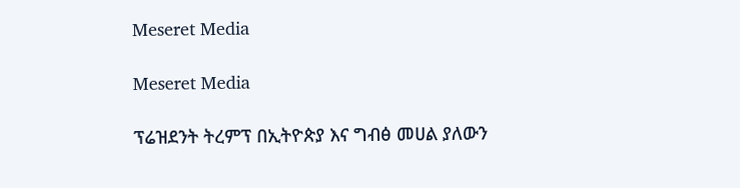Meseret Media

Meseret Media

ፕሬዝደንት ትረምፕ በኢትዮጵያ እና ግብፅ መሀል ያለውን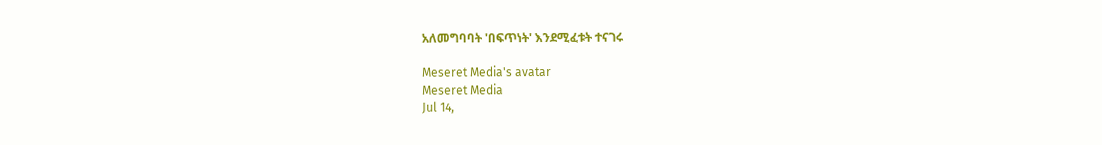አለመግባባት 'በፍጥነት' እንደሚፈቱት ተናገሩ

Meseret Media's avatar
Meseret Media
Jul 14,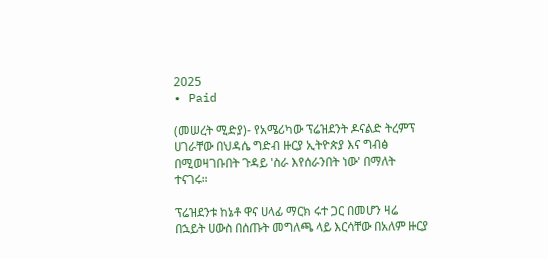2025
∙ Paid

(መሠረት ሚድያ)- የአሜሪካው ፕሬዝደንት ዶናልድ ትረምፕ ሀገራቸው በህዳሴ ግድብ ዙርያ ኢትዮጵያ እና ግብፅ በሚወዛገቡበት ጉዳይ 'ስራ እየሰራንበት ነው' በማለት ተናገሩ።

ፕሬዝደንቱ ከኔቶ ዋና ሀላፊ ማርክ ሩተ ጋር በመሆን ዛሬ በኋይት ሀውስ በሰጡት መግለጫ ላይ እርሳቸው በአለም ዙርያ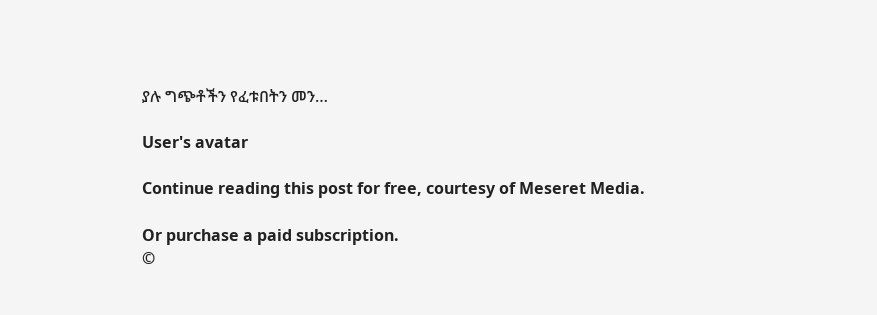ያሉ ግጭቶችን የፈቱበትን መን…

User's avatar

Continue reading this post for free, courtesy of Meseret Media.

Or purchase a paid subscription.
©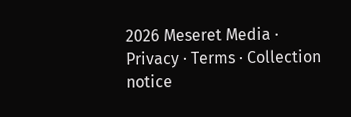2026 Meseret Media · Privacy ∙ Terms ∙ Collection notice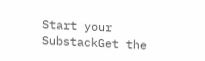Start your SubstackGet the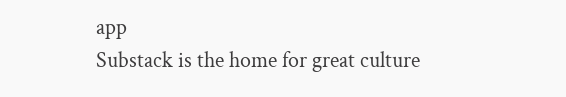app
Substack is the home for great culture